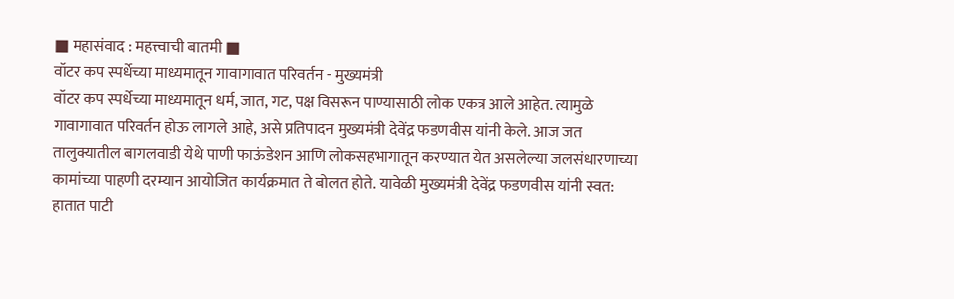■ महासंवाद : महत्त्वाची बातमी ■
वॉटर कप स्पर्धेच्या माध्यमातून गावागावात परिवर्तन - मुख्यमंत्री
वॉटर कप स्पर्धेच्या माध्यमातून धर्म, जात, गट, पक्ष विसरून पाण्यासाठी लोक एकत्र आले आहेत. त्यामुळे गावागावात परिवर्तन होऊ लागले आहे, असे प्रतिपादन मुख्यमंत्री देवेंद्र फडणवीस यांनी केले. आज जत तालुक्यातील बागलवाडी येथे पाणी फाऊंडेशन आणि लोकसहभागातून करण्यात येत असलेल्या जलसंधारणाच्या कामांच्या पाहणी दरम्यान आयोजित कार्यक्रमात ते बोलत होते. यावेळी मुख्यमंत्री देवेंद्र फडणवीस यांनी स्वत: हातात पाटी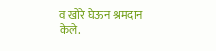व खोरे घेऊन श्रमदान केले.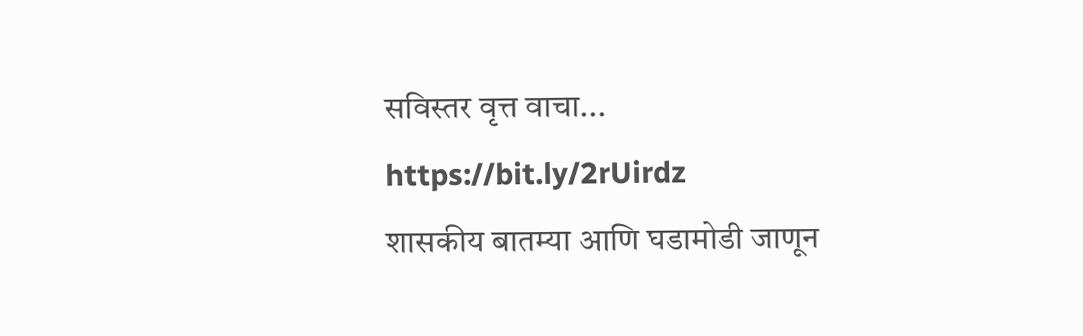सविस्तर वृत्त वाचा...
https://bit.ly/2rUirdz
शासकीय बातम्या आणि घडामोडी जाणून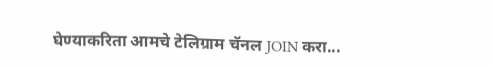घेण्याकरिता आमचे टेलिग्राम चॅनल JOIN करा...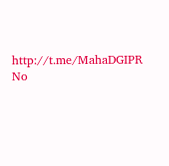http://t.me/MahaDGIPR
No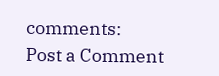comments:
Post a Comment